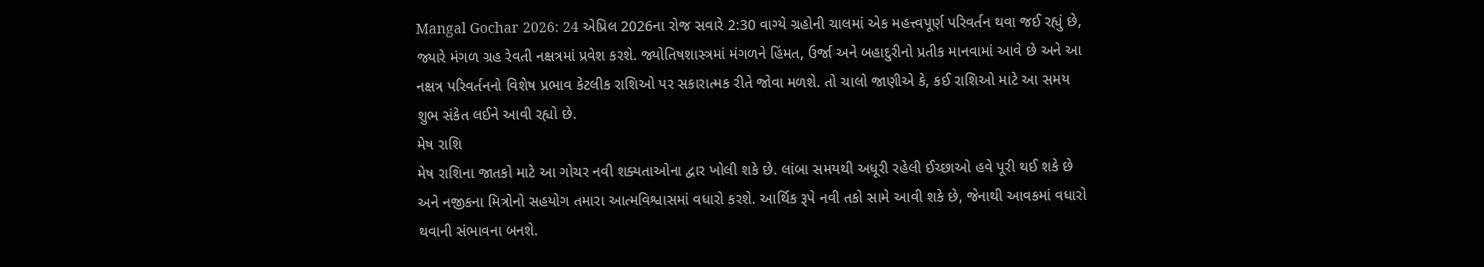Mangal Gochar 2026: 24 એપ્રિલ 2026ના રોજ સવારે 2:30 વાગ્યે ગ્રહોની ચાલમાં એક મહત્ત્વપૂર્ણ પરિવર્તન થવા જઈ રહ્યું છે, જ્યારે મંગળ ગ્રહ રેવતી નક્ષત્રમાં પ્રવેશ કરશે. જ્યોતિષશાસ્ત્રમાં મંગળને હિંમત, ઉર્જા અને બહાદુરીનો પ્રતીક માનવામાં આવે છે અને આ નક્ષત્ર પરિવર્તનનો વિશેષ પ્રભાવ કેટલીક રાશિઓ પર સકારાત્મક રીતે જોવા મળશે. તો ચાલો જાણીએ કે, કઈ રાશિઓ માટે આ સમય શુભ સંકેત લઈને આવી રહ્યો છે.
મેષ રાશિ
મેષ રાશિના જાતકો માટે આ ગોચર નવી શક્યતાઓના દ્વાર ખોલી શકે છે. લાંબા સમયથી અધૂરી રહેલી ઈચ્છાઓ હવે પૂરી થઈ શકે છે અને નજીકના મિત્રોનો સહયોગ તમારા આત્મવિશ્વાસમાં વધારો કરશે. આર્થિક રૂપે નવી તકો સામે આવી શકે છે, જેનાથી આવકમાં વધારો થવાની સંભાવના બનશે.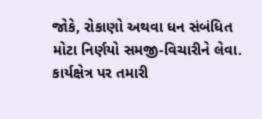જોકે, રોકાણો અથવા ધન સંબંધિત મોટા નિર્ણયો સમજી-વિચારીને લેવા. કાર્યક્ષેત્ર પર તમારી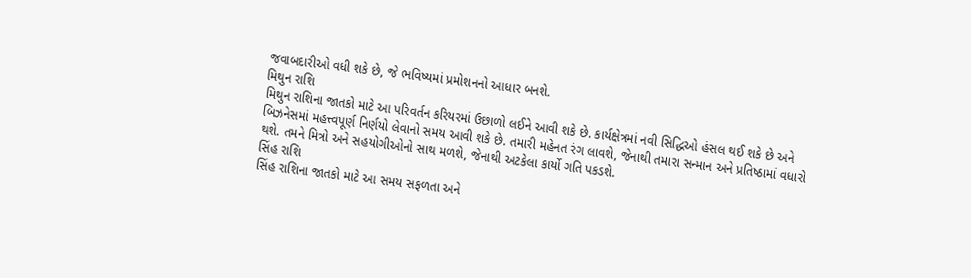જવાબદારીઓ વધી શકે છે, જે ભવિષ્યમાં પ્રમોશનનો આધાર બનશે.
મિથુન રાશિ
મિથુન રાશિના જાતકો માટે આ પરિવર્તન કરિયરમાં ઉછાળો લઈને આવી શકે છે. કાર્યક્ષેત્રમાં નવી સિદ્ધિઓ હંસલ થઈ શકે છે અને બિઝનેસમાં મહત્ત્વપૂર્ણ નિર્ણયો લેવાનો સમય આવી શકે છે. તમારી મહેનત રંગ લાવશે, જેનાથી તમારા સન્માન અને પ્રતિષ્ઠામાં વધારો થશે. તમને મિત્રો અને સહયોગીઓનો સાથ મળશે, જેનાથી અટકેલા કાર્યો ગતિ પકડશે.
સિંહ રાશિ
સિંહ રાશિના જાતકો માટે આ સમય સફળતા અને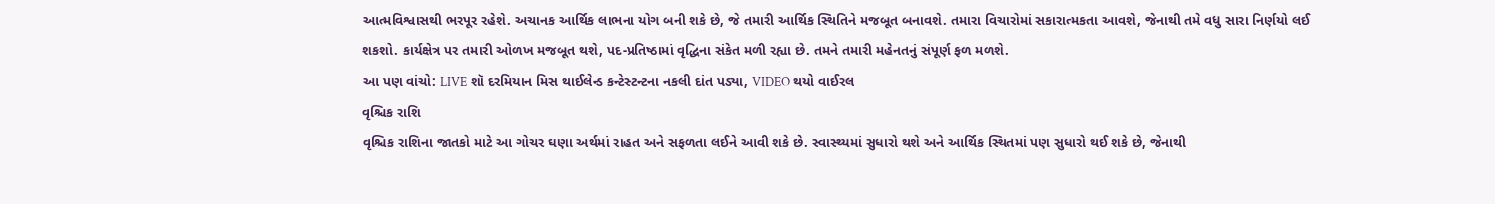આત્મવિશ્વાસથી ભરપૂર રહેશે. અચાનક આર્થિક લાભના યોગ બની શકે છે, જે તમારી આર્થિક સ્થિતિને મજબૂત બનાવશે. તમારા વિચારોમાં સકારાત્મકતા આવશે, જેનાથી તમે વધુ સારા નિર્ણયો લઈ શકશો. કાર્યક્ષેત્ર પર તમારી ઓળખ મજબૂત થશે, પદ-પ્રતિષ્ઠામાં વૃદ્ધિના સંકેત મળી રહ્યા છે. તમને તમારી મહેનતનું સંપૂર્ણ ફળ મળશે.
આ પણ વાંચો: LIVE શૉ દરમિયાન મિસ થાઈલેન્ડ કન્ટેસ્ટન્ટના નકલી દાંત પડ્યા, VIDEO થયો વાઈરલ
વૃશ્ચિક રાશિ
વૃશ્ચિક રાશિના જાતકો માટે આ ગોચર ઘણા અર્થમાં રાહત અને સફળતા લઈને આવી શકે છે. સ્વાસ્થ્યમાં સુધારો થશે અને આર્થિક સ્થિતમાં પણ સુધારો થઈ શકે છે, જેનાથી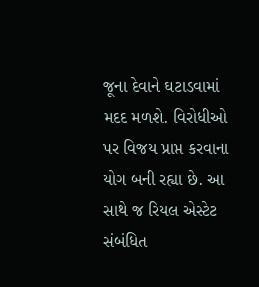જૂના દેવાને ઘટાડવામાં મદદ મળશે. વિરોધીઓ પર વિજય પ્રાપ્ત કરવાના યોગ બની રહ્યા છે. આ સાથે જ રિયલ એસ્ટેટ સંબંધિત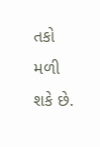તકો મળી શકે છે.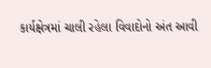કાર્યક્ષેત્રમાં ચાલી રહેલા વિવાદોનો અંત આવી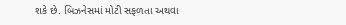શકે છે. બિઝનેસમાં મોટી સફળતા અથવા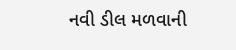નવી ડીલ મળવાની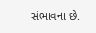સંભાવના છે.